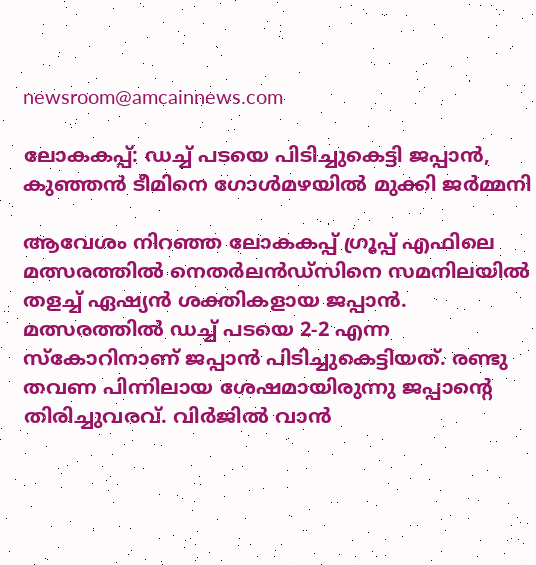newsroom@amcainnews.com

ലോകകപ്പ്: ഡച്ച് പടയെ പിടിച്ചുകെട്ടി ജപ്പാൻ, കുഞ്ഞൻ ടീമിനെ ഗോൾമഴയിൽ മുക്കി ജർമ്മനി

ആവേശം നിറഞ്ഞ ലോകകപ്പ് ഗ്രൂപ്പ് എഫിലെ മത്സരത്തിൽ നെതർലൻഡ്‌സിനെ സമനിലയിൽ തളച്ച് ഏഷ്യൻ ശക്തികളായ ജപ്പാൻ. മത്സരത്തിൽ ഡച്ച് പടയെ 2-2 എന്ന സ്കോറിനാണ് ജപ്പാൻ പിടിച്ചുകെട്ടിയത്. രണ്ടു തവണ പിന്നിലായ ശേഷമായിരുന്നു ജപ്പാന്റെ തിരിച്ചുവരവ്. വിർജിൽ വാൻ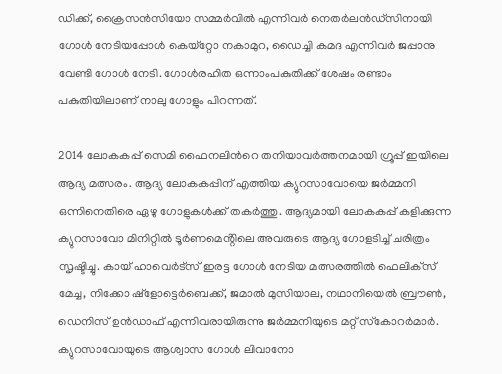ഡിക്ക്, ക്രൈസൻസിയോ സമ്മർവിൽ എന്നിവർ നെതർലൻഡ്‌സിനായി ഗോൾ നേടിയപ്പോൾ കെയ്‌റ്റോ നകാമുറ, ഡൈച്ചി കമദ എന്നിവർ ജപ്പാനു വേണ്ടി ഗോൾ നേടി. ഗോൾരഹിത ഒന്നാംപകുതിക്ക് ശേഷം രണ്ടാം പകുതിയിലാണ് നാലു ഗോളും പിറന്നത്.

2014 ലോകകപ്പ് സെമി ഫൈനലിന്‍റെ തനിയാവർത്തനമായി ഗ്രൂപ്പ് ഇയിലെ ആദ്യ മത്സരം. ആദ്യ ലോകകപ്പിന് എത്തിയ ക്യുറസാവോയെ ജർമ്മനി ഒന്നിനെതിരെ ഏഴു ഗോളുകൾക്ക് തകർത്തു. ആദ്യമായി ലോകകപ്പ് കളിക്കുന്ന ക്യുറസാവോ മിനിറ്റിൽ ടൂർണമെൻ്റിലെ അവരുടെ ആദ്യ ഗോളടിച്ച് ചരിത്രം സൃഷ്ടിച്ചു. കായ് ഹാവെർട്‌സ് ഇരട്ട ഗോൾ നേടിയ മത്സരത്തിൽ ഫെലിക്‌സ് മേച്ച, നിക്കോ ഷ്‌ളോട്ടെർബെക്ക്, ജമാൽ മുസിയാല, നഥാനിയെൽ ബ്രൗൺ, ഡെനിസ് ഉൻഡാഫ് എന്നിവരായിരുന്നു ജർമ്മനിയുടെ മറ്റ് സ്‌കോറർമാർ. ക്യുറസാവോയുടെ ആശ്വാസ ഗോൾ ലിവാനോ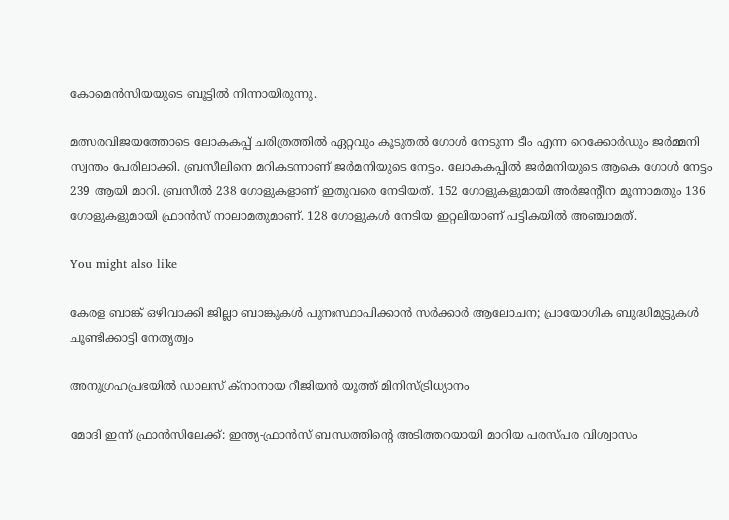കോമെൻസിയയുടെ ബൂട്ടിൽ നിന്നായിരുന്നു.

മത്സരവിജയത്തോടെ ലോകകപ്പ് ചരിത്രത്തിൽ ഏറ്റവും കൂടുതൽ ഗോൾ നേടുന്ന ടീം എന്ന റെക്കോർഡും ജർമ്മനി സ്വന്തം പേരിലാക്കി. ബ്രസീലിനെ മറികടന്നാണ് ജർമനിയുടെ നേട്ടം. ലോകകപ്പിൽ ജർമനിയുടെ ആകെ ഗോൾ നേട്ടം 239 ആയി മാറി. ബ്രസീൽ 238 ഗോളുകളാണ് ഇതുവരെ നേടിയത്. 152 ഗോളുകളുമായി അർജന്റീന മൂന്നാമതും 136 ഗോളുകളുമായി ഫ്രാൻസ് നാലാമതുമാണ്. 128 ഗോളുകൾ നേടിയ ഇറ്റലിയാണ് പട്ടികയിൽ അഞ്ചാമത്.

You might also like

കേരള ബാങ്ക് ഒഴിവാക്കി ജില്ലാ ബാങ്കുകൾ പുനഃസ്ഥാപിക്കാൻ സർക്കാർ ആലോചന; പ്രായോഗിക ബുദ്ധിമുട്ടുകൾ ചൂണ്ടിക്കാട്ടി നേതൃത്വം

അനുഗ്രഹപ്രഭയില്‍ ഡാലസ് ക്‌നാനായ റീജിയന്‍ യൂത്ത് മിനിസ്ട്രിധ്യാനം

മോദി ഇന്ന് ഫ്രാൻസിലേക്ക്: ഇന്ത്യ-ഫ്രാൻസ് ബന്ധത്തിന്റെ അടിത്തറയായി മാറിയ പരസ്പര വിശ്വാസം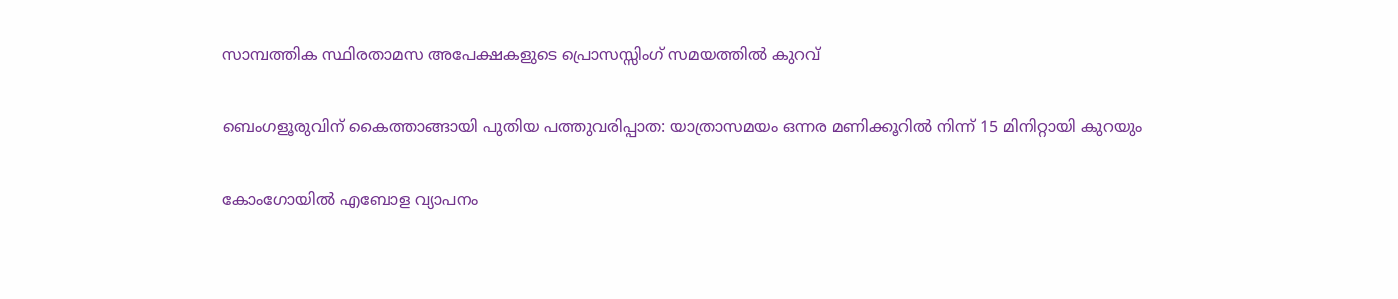സാമ്പത്തിക സ്ഥിരതാമസ അപേക്ഷകളുടെ പ്രൊസസ്സിംഗ് സമയത്തിൽ കുറവ്

ബെംഗളൂരുവിന് കൈത്താങ്ങായി പുതിയ പത്തുവരിപ്പാത: യാത്രാസമയം ഒന്നര മണിക്കൂറിൽ നിന്ന് 15 മിനിറ്റായി കുറയും

കോംഗോയിൽ എബോള വ്യാപനം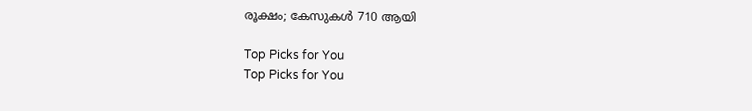രൂക്ഷം; കേസുകൾ 710 ആയി

Top Picks for You
Top Picks for You